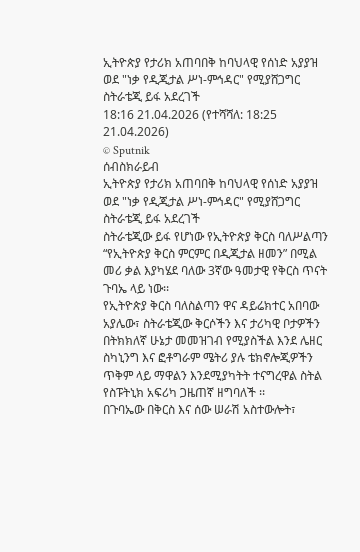ኢትዮጵያ የታሪክ አጠባበቅ ከባህላዊ የሰነድ አያያዝ ወደ "ነቃ የዲጂታል ሥነ-ምኅዳር" የሚያሸጋግር ስትራቴጂ ይፋ አደረገች
18:16 21.04.2026 (የተሻሻለ: 18:25 21.04.2026)
© Sputnik
ሰብስክራይብ
ኢትዮጵያ የታሪክ አጠባበቅ ከባህላዊ የሰነድ አያያዝ ወደ "ነቃ የዲጂታል ሥነ-ምኅዳር" የሚያሸጋግር ስትራቴጂ ይፋ አደረገች
ስትራቴጂው ይፋ የሆነው የኢትዮጵያ ቅርስ ባለሥልጣን “የኢትዮጵያ ቅርስ ምርምር በዲጂታል ዘመን” በሚል መሪ ቃል እያካሄደ ባለው 3ኛው ዓመታዊ የቅርስ ጥናት ጉባኤ ላይ ነው፡፡
የኢትዮጵያ ቅርስ ባለስልጣን ዋና ዳይሬክተር አበባው አያሌው፣ ስትራቴጂው ቅርሶችን እና ታሪካዊ ቦታዎችን በትክክለኛ ሁኔታ መመዝገብ የሚያስችል እንደ ሌዘር ስካኒንግ እና ፎቶግራም ሜትሪ ያሉ ቴክኖሎጂዎችን ጥቅም ላይ ማዋልን እንደሚያካትት ተናግረዋል ስትል የስፑትኒክ አፍሪካ ጋዜጠኛ ዘግባለች ፡፡
በጉባኤው በቅርስ እና ሰው ሠራሽ አስተውሎት፣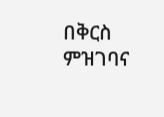በቅርስ ምዝገባና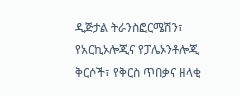ዲጅታል ትራንስፎርሜሽን፣ የአርኪኦሎጂና የፓሌኦንቶሎጂ ቅርሶች፣ የቅርስ ጥበቃና ዘላቂ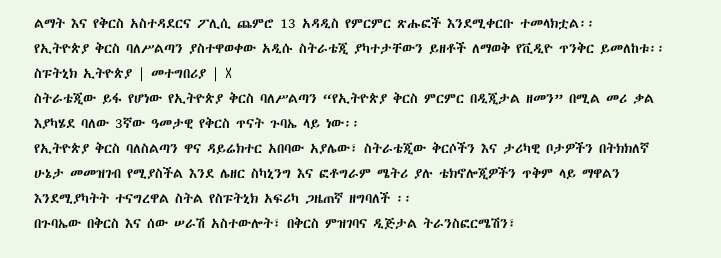ልማት እና የቅርስ አስተዳደርና ፖሊሲ ጨምሮ 13 አዳዲስ የምርምር ጽሑፎች እንደሚቀርቡ ተመላክቷል፡፡
የኢትዮጵያ ቅርስ ባለሥልጣን ያስተዋወቀው አዲሱ ስትራቴጂ ያካተታቸውን ይዘቶች ለማወቅ የቪዲዮ ጥንቅር ይመለከቱ፡፡
ስፑትኒክ ኢትዮጵያ | መተግበሪያ | X
ስትራቴጂው ይፋ የሆነው የኢትዮጵያ ቅርስ ባለሥልጣን “የኢትዮጵያ ቅርስ ምርምር በዲጂታል ዘመን” በሚል መሪ ቃል እያካሄደ ባለው 3ኛው ዓመታዊ የቅርስ ጥናት ጉባኤ ላይ ነው፡፡
የኢትዮጵያ ቅርስ ባለስልጣን ዋና ዳይሬክተር አበባው አያሌው፣ ስትራቴጂው ቅርሶችን እና ታሪካዊ ቦታዎችን በትክክለኛ ሁኔታ መመዝገብ የሚያስችል እንደ ሌዘር ስካኒንግ እና ፎቶግራም ሜትሪ ያሉ ቴክኖሎጂዎችን ጥቅም ላይ ማዋልን እንደሚያካትት ተናግረዋል ስትል የስፑትኒክ አፍሪካ ጋዜጠኛ ዘግባለች ፡፡
በጉባኤው በቅርስ እና ሰው ሠራሽ አስተውሎት፣ በቅርስ ምዝገባና ዲጅታል ትራንስፎርሜሽን፣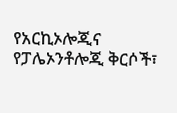የአርኪኦሎጂና የፓሌኦንቶሎጂ ቅርሶች፣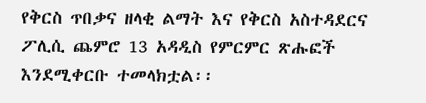የቅርስ ጥበቃና ዘላቂ ልማት እና የቅርስ አስተዳደርና ፖሊሲ ጨምሮ 13 አዳዲስ የምርምር ጽሑፎች እንደሚቀርቡ ተመላክቷል፡፡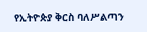የኢትዮጵያ ቅርስ ባለሥልጣን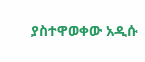ያስተዋወቀው አዲሱ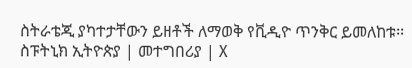ስትራቴጂ ያካተታቸውን ይዘቶች ለማወቅ የቪዲዮ ጥንቅር ይመለከቱ፡፡
ስፑትኒክ ኢትዮጵያ | መተግበሪያ | X